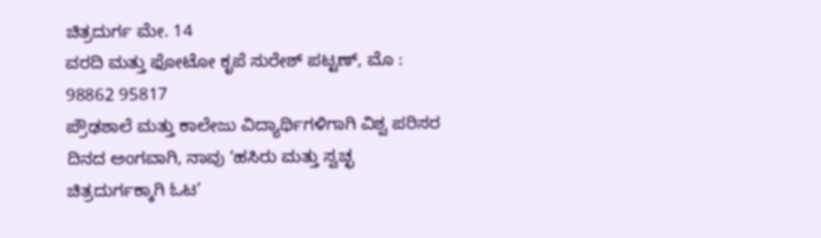ಚಿತ್ರದುರ್ಗ ಮೇ. 14
ವರದಿ ಮತ್ತು ಫೋಟೋ ಕೃಪೆ ಸುರೇಶ್ ಪಟ್ಟಣ್, ಮೊ : 98862 95817
ಪ್ರೌಢಶಾಲೆ ಮತ್ತು ಕಾಲೇಜು ವಿದ್ಯಾರ್ಥಿಗಳಿಗಾಗಿ ವಿಶ್ವ ಪರಿಸರ ದಿನದ ಅಂಗವಾಗಿ, ನಾವು ‘ಹಸಿರು ಮತ್ತು ಸ್ವಚ್ಛ ಚಿತ್ರದುರ್ಗಕ್ಕಾಗಿ ಓಟ’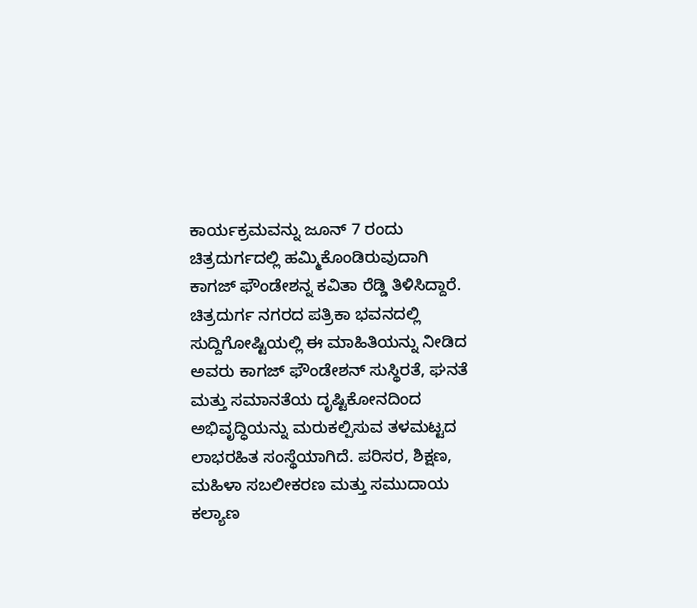ಕಾರ್ಯಕ್ರಮವನ್ನು ಜೂನ್ 7 ರಂದು ಚಿತ್ರದುರ್ಗದಲ್ಲಿ ಹಮ್ಮಿಕೊಂಡಿರುವುದಾಗಿ ಕಾಗಜ್ ಫೌಂಡೇಶನ್ನ ಕವಿತಾ ರೆಡ್ಡಿ ತಿಳಿಸಿದ್ದಾರೆ.
ಚಿತ್ರದುರ್ಗ ನಗರದ ಪತ್ರಿಕಾ ಭವನದಲ್ಲಿ ಸುದ್ದಿಗೋಷ್ಟಿಯಲ್ಲಿ ಈ ಮಾಹಿತಿಯನ್ನು ನೀಡಿದ ಅವರು ಕಾಗಜ್ ಫೌಂಡೇಶನ್ ಸುಸ್ಥಿರತೆ, ಘನತೆ ಮತ್ತು ಸಮಾನತೆಯ ದೃಷ್ಟಿಕೋನದಿಂದ ಅಭಿವೃದ್ಧಿಯನ್ನು ಮರುಕಲ್ಪಿಸುವ ತಳಮಟ್ಟದ ಲಾಭರಹಿತ ಸಂಸ್ಥೆಯಾಗಿದೆ. ಪರಿಸರ, ಶಿಕ್ಷಣ, ಮಹಿಳಾ ಸಬಲೀಕರಣ ಮತ್ತು ಸಮುದಾಯ ಕಲ್ಯಾಣ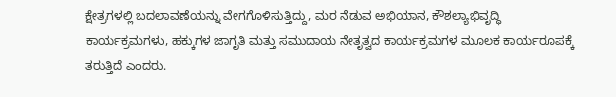ಕ್ಷೇತ್ರಗಳಲ್ಲಿ ಬದಲಾವಣೆಯನ್ನು ವೇಗಗೊಳಿಸುತ್ತಿದ್ದು, ಮರ ನೆಡುವ ಅಭಿಯಾನ, ಕೌಶಲ್ಯಾಭಿವೃದ್ಧಿ ಕಾರ್ಯಕ್ರಮಗಳು, ಹಕ್ಕುಗಳ ಜಾಗೃತಿ ಮತ್ತು ಸಮುದಾಯ ನೇತೃತ್ವದ ಕಾರ್ಯಕ್ರಮಗಳ ಮೂಲಕ ಕಾರ್ಯರೂಪಕ್ಕೆ ತರುತ್ತಿದೆ ಎಂದರು.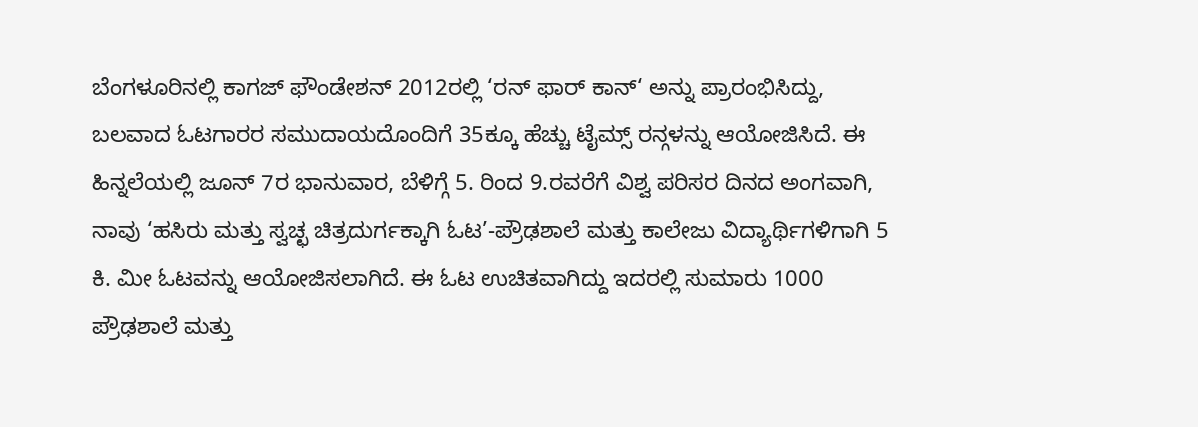ಬೆಂಗಳೂರಿನಲ್ಲಿ ಕಾಗಜ್ ಫೌಂಡೇಶನ್ 2012ರಲ್ಲಿ ‘ರನ್ ಫಾರ್ ಕಾನ್‘ ಅನ್ನು ಪ್ರಾರಂಭಿಸಿದ್ದು, ಬಲವಾದ ಓಟಗಾರರ ಸಮುದಾಯದೊಂದಿಗೆ 35ಕ್ಕೂ ಹೆಚ್ಚು ಟೈಮ್ಸ್ ರನ್ಗಳನ್ನು ಆಯೋಜಿಸಿದೆ. ಈ ಹಿನ್ನಲೆಯಲ್ಲಿ ಜೂನ್ 7ರ ಭಾನುವಾರ, ಬೆಳಿಗ್ಗೆ 5. ರಿಂದ 9.ರವರೆಗೆ ವಿಶ್ವ ಪರಿಸರ ದಿನದ ಅಂಗವಾಗಿ, ನಾವು ‘ಹಸಿರು ಮತ್ತು ಸ್ವಚ್ಛ ಚಿತ್ರದುರ್ಗಕ್ಕಾಗಿ ಓಟ’-ಪ್ರೌಢಶಾಲೆ ಮತ್ತು ಕಾಲೇಜು ವಿದ್ಯಾರ್ಥಿಗಳಿಗಾಗಿ 5 ಕಿ. ಮೀ ಓಟವನ್ನು ಆಯೋಜಿಸಲಾಗಿದೆ. ಈ ಓಟ ಉಚಿತವಾಗಿದ್ದು ಇದರಲ್ಲಿ ಸುಮಾರು 1000 ಪ್ರೌಢಶಾಲೆ ಮತ್ತು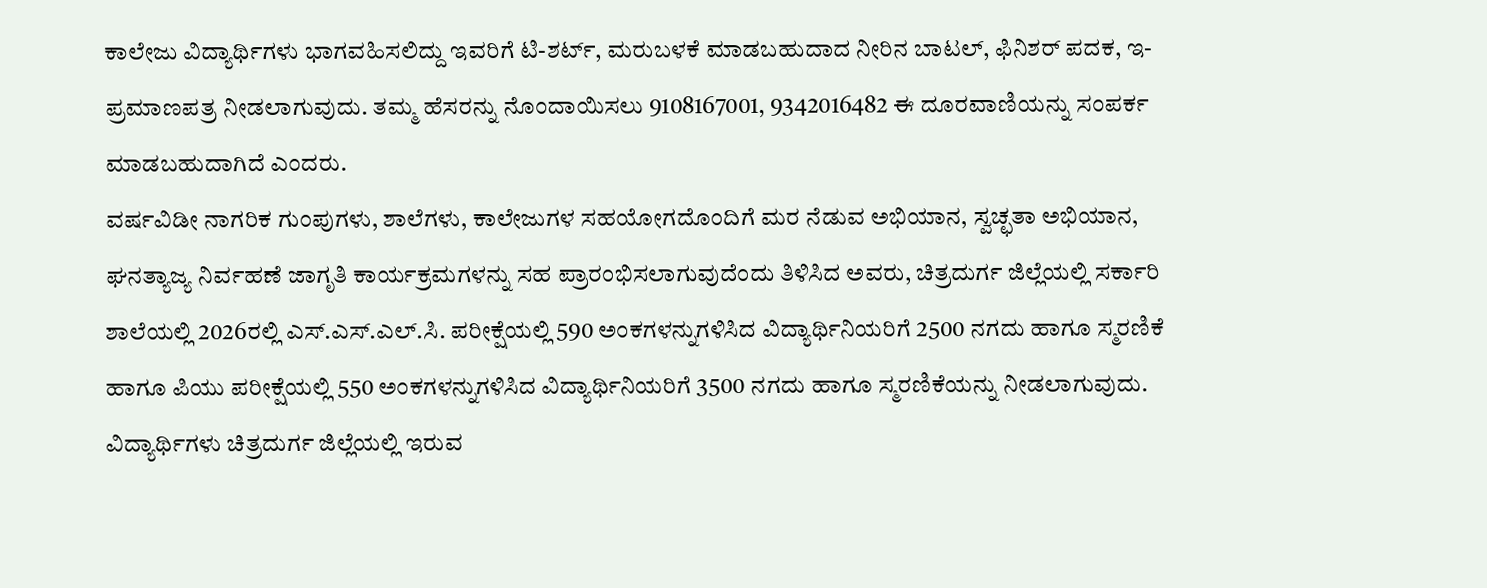ಕಾಲೇಜು ವಿದ್ಯಾರ್ಥಿಗಳು ಭಾಗವಹಿಸಲಿದ್ದು ಇವರಿಗೆ ಟಿ-ಶರ್ಟ್, ಮರುಬಳಕೆ ಮಾಡಬಹುದಾದ ನೀರಿನ ಬಾಟಲ್, ಫಿನಿಶರ್ ಪದಕ, ಇ-ಪ್ರಮಾಣಪತ್ರ ನೀಡಲಾಗುವುದು. ತಮ್ಮ ಹೆಸರನ್ನು ನೊಂದಾಯಿಸಲು 9108167001, 9342016482 ಈ ದೂರವಾಣಿಯನ್ನು ಸಂಪರ್ಕ ಮಾಡಬಹುದಾಗಿದೆ ಎಂದರು.
ವರ್ಷವಿಡೀ ನಾಗರಿಕ ಗುಂಪುಗಳು, ಶಾಲೆಗಳು, ಕಾಲೇಜುಗಳ ಸಹಯೋಗದೊಂದಿಗೆ ಮರ ನೆಡುವ ಅಭಿಯಾನ, ಸ್ವಚ್ಛತಾ ಅಭಿಯಾನ, ಘನತ್ಯಾಜ್ಯ ನಿರ್ವಹಣೆ ಜಾಗೃತಿ ಕಾರ್ಯಕ್ರಮಗಳನ್ನು ಸಹ ಪ್ರಾರಂಭಿಸಲಾಗುವುದೆಂದು ತಿಳಿಸಿದ ಅವರು, ಚಿತ್ರದುರ್ಗ ಜಿಲ್ಲೆಯಲ್ಲಿ ಸರ್ಕಾರಿ ಶಾಲೆಯಲ್ಲಿ 2026ರಲ್ಲಿ ಎಸ್.ಎಸ್.ಎಲ್.ಸಿ. ಪರೀಕ್ಷೆಯಲ್ಲಿ 590 ಅಂಕಗಳನ್ನುಗಳಿಸಿದ ವಿದ್ಯಾರ್ಥಿನಿಯರಿಗೆ 2500 ನಗದು ಹಾಗೂ ಸ್ಮರಣಿಕೆ ಹಾಗೂ ಪಿಯು ಪರೀಕ್ಷೆಯಲ್ಲಿ 550 ಅಂಕಗಳನ್ನುಗಳಿಸಿದ ವಿದ್ಯಾರ್ಥಿನಿಯರಿಗೆ 3500 ನಗದು ಹಾಗೂ ಸ್ಮರಣಿಕೆಯನ್ನು ನೀಡಲಾಗುವುದು. ವಿದ್ಯಾರ್ಥಿಗಳು ಚಿತ್ರದುರ್ಗ ಜಿಲ್ಲೆಯಲ್ಲಿ ಇರುವ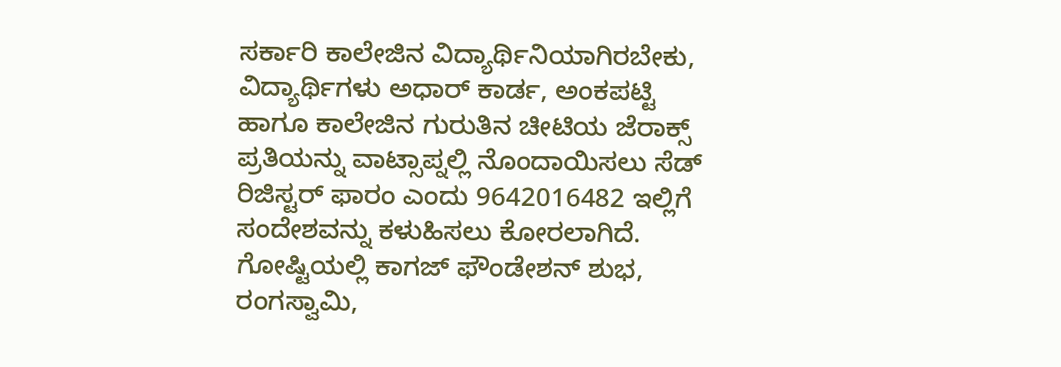ಸರ್ಕಾರಿ ಕಾಲೇಜಿನ ವಿದ್ಯಾರ್ಥಿನಿಯಾಗಿರಬೇಕು, ವಿದ್ಯಾರ್ಥಿಗಳು ಅಧಾರ್ ಕಾರ್ಡ, ಅಂಕಪಟ್ಟಿ ಹಾಗೂ ಕಾಲೇಜಿನ ಗುರುತಿನ ಚೀಟಿಯ ಜೆರಾಕ್ಸ್ ಪ್ರತಿಯನ್ನು ವಾಟ್ಸಾಪ್ನಲ್ಲಿ ನೊಂದಾಯಿಸಲು ಸೆಡ್ ರಿಜಿಸ್ಟರ್ ಫಾರಂ ಎಂದು 9642016482 ಇಲ್ಲಿಗೆ ಸಂದೇಶವನ್ನು ಕಳುಹಿಸಲು ಕೋರಲಾಗಿದೆ.
ಗೋಷ್ಟಿಯಲ್ಲಿ ಕಾಗಜ್ ಫೌಂಡೇಶನ್ ಶುಭ, ರಂಗಸ್ವಾಮಿ,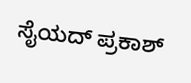ಸೈಯದ್ ಪ್ರಕಾಶ್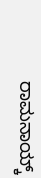ರಾಮನಾಯ್ಕ್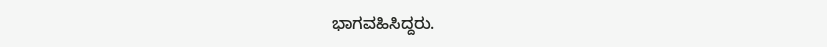ಭಾಗವಹಿಸಿದ್ದರು.